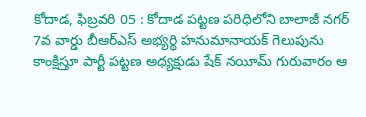కోదాడ, ఫిబ్రవరి 05 : కోదాడ పట్టణ పరిధిలోని బాలాజీ నగర్ 7వ వార్డు బీఆర్ఎస్ అభ్యర్థి హనుమానాయక్ గెలుపును కాంక్షిస్తూ పార్టీ పట్టణ అధ్యక్షుడు షేక్ నయీమ్ గురువారం ఆ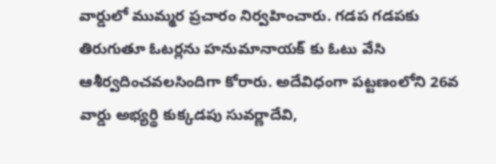వార్డులో ముమ్మర ప్రచారం నిర్వహించారు. గడప గడపకు తిరుగుతూ ఓటర్లను హనుమానాయక్ కు ఓటు వేసి ఆశీర్వదించవలసిందిగా కోరారు. అదేవిధంగా పట్టణంలోని 26వ వార్డు అభ్యర్థి కుక్కడపు సువర్ణాదేవి,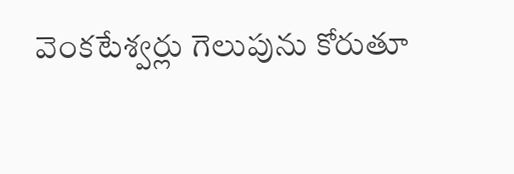వెంకటేశ్వర్లు గెలుపును కోరుతూ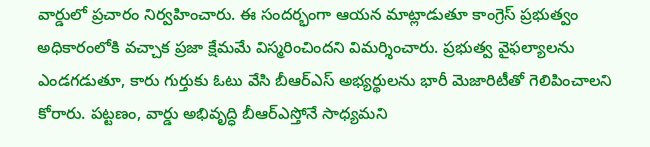వార్డులో ప్రచారం నిర్వహించారు. ఈ సందర్భంగా ఆయన మాట్లాడుతూ కాంగ్రెస్ ప్రభుత్వం అధికారంలోకి వచ్చాక ప్రజా క్షేమమే విస్మరించిందని విమర్శించారు. ప్రభుత్వ వైఫల్యాలను ఎండగడుతూ, కారు గుర్తుకు ఓటు వేసి బీఆర్ఎస్ అభ్యర్థులను భారీ మెజారిటీతో గెలిపించాలని కోరారు. పట్టణం, వార్డు అభివృద్ధి బీఆర్ఎస్తోనే సాధ్యమని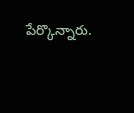పేర్కొన్నారు.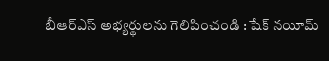బీఆర్ఎస్ అభ్యర్థులను గెలిపించండి : షేక్ నయీమ్